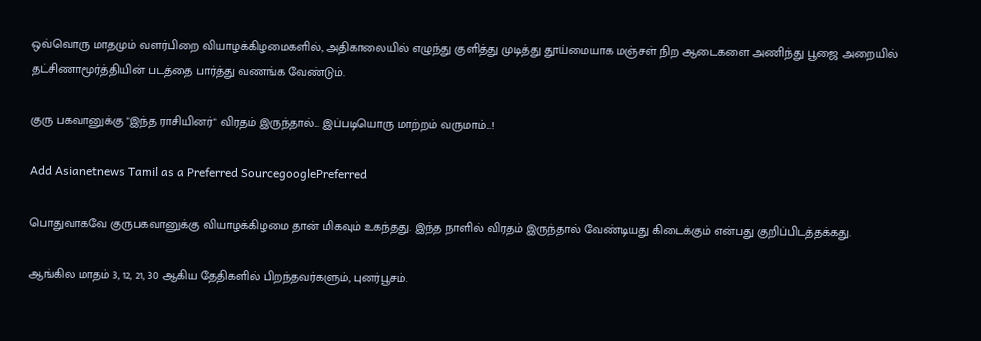ஒவ்வொரு மாதமும் வளர்பிறை வியாழக்கிழமைகளில், அதிகாலையில் எழுந்து குளித்து முடித்து தூய்மையாக மஞ்சள் நிற ஆடைகளை அணிந்து பூஜை அறையில் தட்சிணாமூர்த்தியின் படத்தை பார்த்து வணங்க வேண்டும்.

குரு பகவானுக்கு "இந்த ராசியினர்" விரதம் இருந்தால்... இப்படியொரு மாற்றம் வருமாம்...!

Add Asianetnews Tamil as a Preferred SourcegooglePreferred

பொதுவாகவே குருபகவானுக்கு வியாழக்கிழமை தான் மிகவும் உகந்தது. இந்த நாளில் விரதம் இருந்தால் வேண்டியது கிடைக்கும் என்பது குறிப்பிடத்தக்கது.

ஆங்கில மாதம் 3, 12, 21, 30 ஆகிய தேதிகளில் பிறந்தவர்களும், புனர்பூசம்.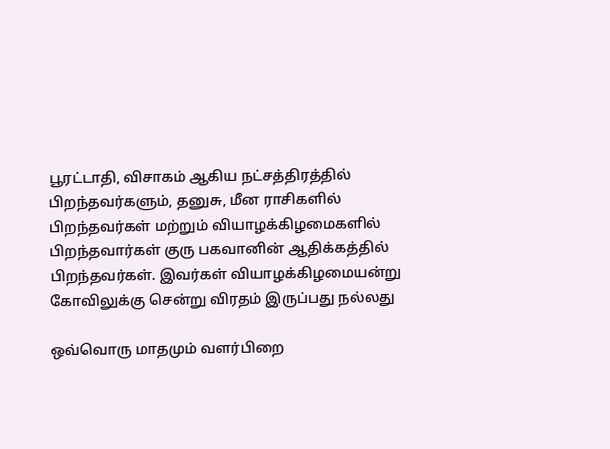பூரட்டாதி, விசாகம் ஆகிய நட்சத்திரத்தில் பிறந்தவர்களும், தனுசு, மீன ராசிகளில் பிறந்தவர்கள் மற்றும் வியாழக்கிழமைகளில் பிறந்தவார்கள் குரு பகவானின் ஆதிக்கத்தில் பிறந்தவர்கள். இவர்கள் வியாழக்கிழமையன்று கோவிலுக்கு சென்று விரதம் இருப்பது நல்லது

ஒவ்வொரு மாதமும் வளர்பிறை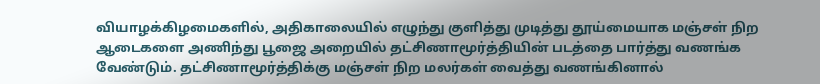வியாழக்கிழமைகளில், அதிகாலையில் எழுந்து குளித்து முடித்து தூய்மையாக மஞ்சள் நிற ஆடைகளை அணிந்து பூஜை அறையில் தட்சிணாமூர்த்தியின் படத்தை பார்த்து வணங்க வேண்டும். தட்சிணாமூர்த்திக்கு மஞ்சள் நிற மலர்கள் வைத்து வணங்கினால்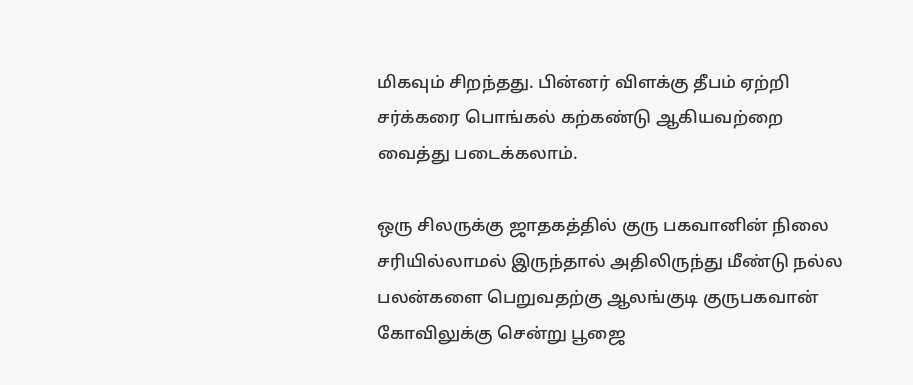மிகவும் சிறந்தது. பின்னர் விளக்கு தீபம் ஏற்றி சர்க்கரை பொங்கல் கற்கண்டு ஆகியவற்றை வைத்து படைக்கலாம்.

ஒரு சிலருக்கு ஜாதகத்தில் குரு பகவானின் நிலை சரியில்லாமல் இருந்தால் அதிலிருந்து மீண்டு நல்ல பலன்களை பெறுவதற்கு ஆலங்குடி குருபகவான் கோவிலுக்கு சென்று பூஜை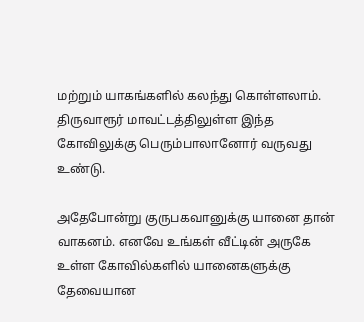மற்றும் யாகங்களில் கலந்து கொள்ளலாம். திருவாரூர் மாவட்டத்திலுள்ள இந்த கோவிலுக்கு பெரும்பாலானோர் வருவது உண்டு.

அதேபோன்று குருபகவானுக்கு யானை தான் வாகனம். எனவே உங்கள் வீட்டின் அருகே உள்ள கோவில்களில் யானைகளுக்கு தேவையான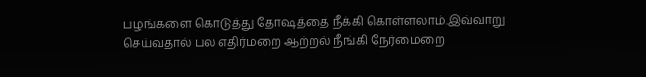பழங்களை கொடுத்து தோஷத்தை நீக்கி கொள்ளலாம்.இவ்வாறு செய்வதால் பல எதிர்மறை ஆற்றல் நீங்கி நேர்மைறை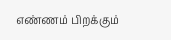எண்ணம் பிறக்கும்